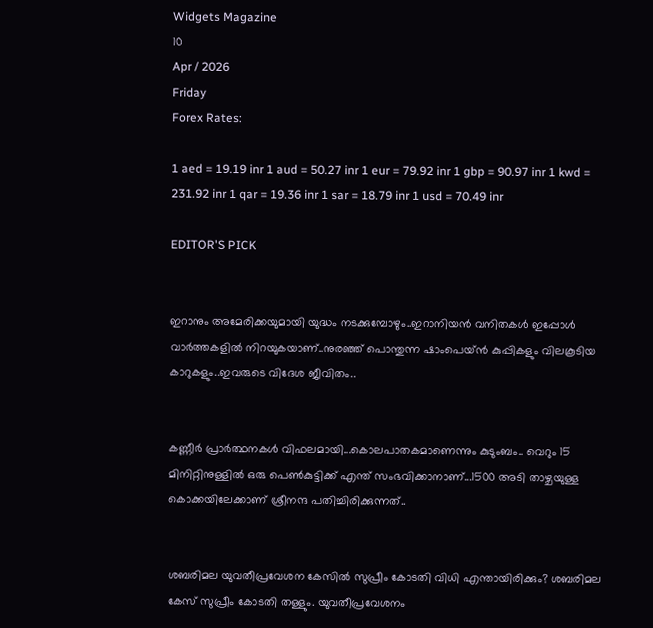Widgets Magazine
10
Apr / 2026
Friday
Forex Rates:

1 aed = 19.19 inr 1 aud = 50.27 inr 1 eur = 79.92 inr 1 gbp = 90.97 inr 1 kwd = 231.92 inr 1 qar = 19.36 inr 1 sar = 18.79 inr 1 usd = 70.49 inr

EDITOR'S PICK


ഇറാനും അമേരിക്കയുമായി യുദ്ധം നടക്കുമ്പോഴും..ഇറാനിയൻ വനിതകൾ ഇപ്പോൾ വാർത്തകളിൽ നിറയുകയാണ്..നുരഞ്ഞ് പൊന്തുന്ന ഷാംപെയ്ൻ കുപ്പികളും വിലകൂടിയ കാറുകളും..ഇവരുടെ വിദേശ ജീവിതം..


കണ്ണീര്‍ പ്രാര്‍ത്ഥനകള്‍ വിഫലമായി...കൊലപാതകമാണെന്നും കുടുംബം.. വെറും 15 മിനിറ്റിനുള്ളില്‍ ഒരു പെണ്‍കുട്ടിക്ക് എന്ത് സംഭവിക്കാനാണ്...1500 അടി താഴ്ചയുള്ള കൊക്കയിലേക്കാണ് ശ്രീനന്ദ പതിച്ചിരിക്കുന്നത്..


ശബരിമല യുവതീപ്രവേശന കേസിൽ സുപ്രീം കോടതി വിധി എന്തായിരിക്കും? ശബരിമല കേസ് സുപ്രീം കോടതി തള്ളും. യുവതീപ്രവേശനം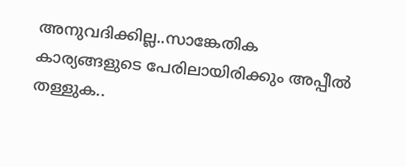അനുവദിക്കില്ല..സാങ്കേതിക കാര്യങ്ങളുടെ പേരിലായിരിക്കും അപ്പീൽ തള്ളുക..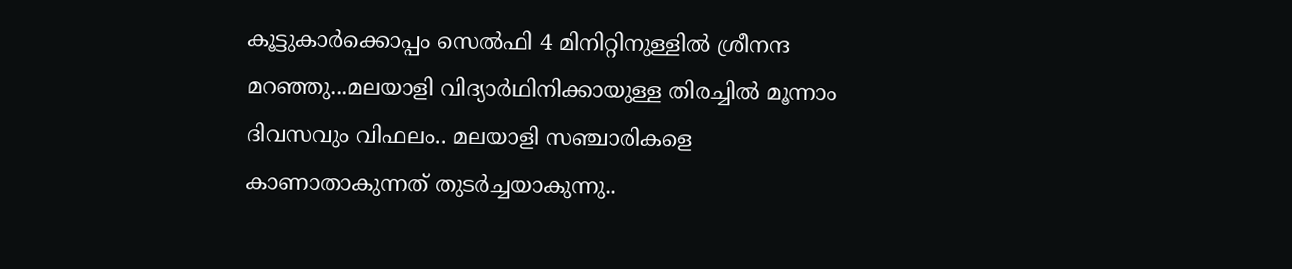കൂട്ടുകാർക്കൊപ്പം സെൽഫി 4 മിനിറ്റിനുള്ളില്‍ ശ്രീനന്ദ മറഞ്ഞു...മലയാളി വിദ്യാര്‍ഥിനിക്കായുള്ള തിരച്ചില്‍ മൂന്നാം ദിവസവും വിഫലം.. മലയാളി സഞ്ചാരികളെ കാണാതാകുന്നത് തുടർച്ചയാകുന്നു..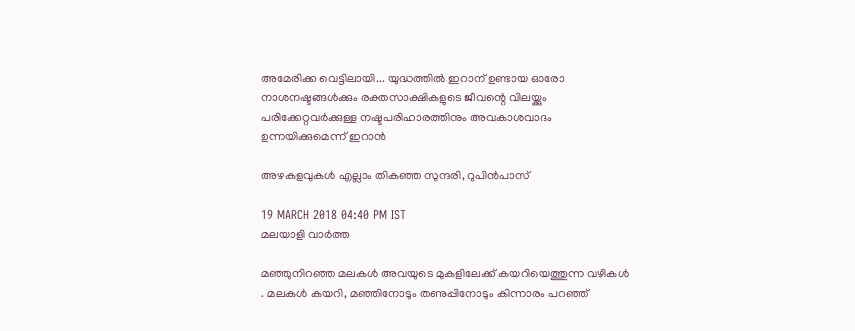അമേരിക്ക വെട്ടിലായി... യുദ്ധത്തിൽ ഇറാന് ഉണ്ടായ ഓരോ നാശനഷ്ടങ്ങൾക്കും രക്തസാക്ഷികളുടെ ജീവന്റെ വിലയ്ക്കും പരിക്കേറ്റവർക്കുള്ള നഷ്ടപരിഹാരത്തിനും അവകാശവാദം ഉന്നയിക്കുമെന്ന് ഇറാന്‍

അഴകളവുകള്‍ എല്ലാം തികഞ്ഞ സുന്ദരി, റുപിന്‍പാസ്

19 MARCH 2018 04:40 PM IST
മലയാളി വാര്‍ത്ത

മഞ്ഞുനിറഞ്ഞ മലകള്‍ അവയുടെ മുകളിലേക്ക് കയറിയെത്തുന്ന വഴികള്‍ . മലകള്‍ കയറി, മഞ്ഞിനോടും തണുപ്പിനോടും കിന്നാരം പറഞ്ഞ്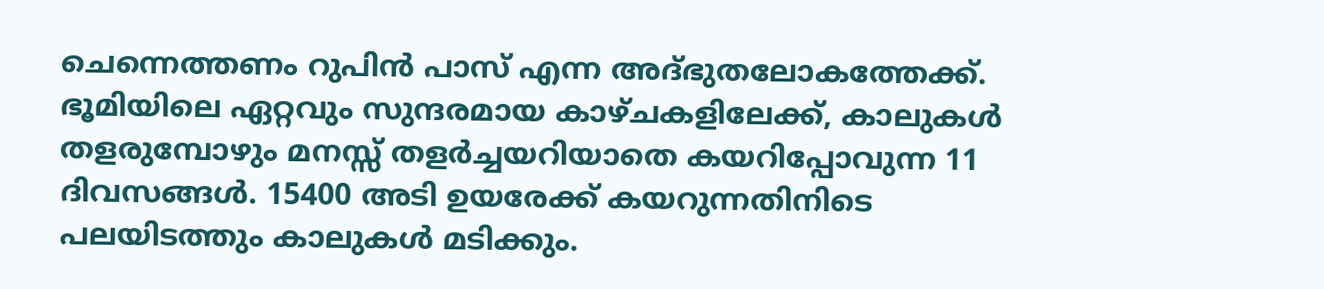ചെന്നെത്തണം റുപിന്‍ പാസ് എന്ന അദ്ഭുതലോകത്തേക്ക്. ഭൂമിയിലെ ഏറ്റവും സുന്ദരമായ കാഴ്ചകളിലേക്ക്, കാലുകള്‍ തളരുമ്പോഴും മനസ്സ് തളര്‍ച്ചയറിയാതെ കയറിപ്പോവുന്ന 11 ദിവസങ്ങള്‍. 15400 അടി ഉയരേക്ക് കയറുന്നതിനിടെ പലയിടത്തും കാലുകള്‍ മടിക്കും.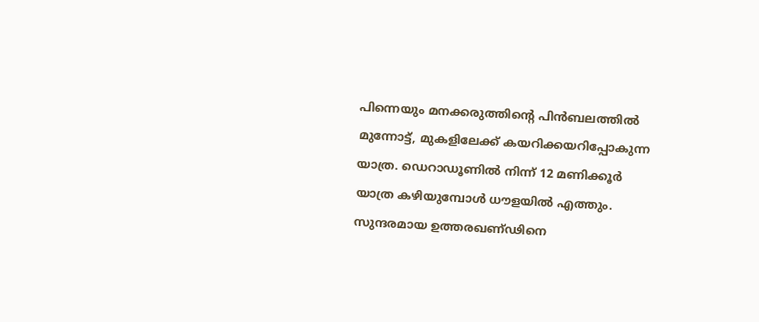പിന്നെയും മനക്കരുത്തിന്റെ പിന്‍ബലത്തില്‍ മുന്നോട്ട്, മുകളിലേക്ക് കയറിക്കയറിപ്പോകുന്ന യാത്ര. ഡെറാഡൂണില്‍ നിന്ന് 12 മണിക്കൂര്‍ യാത്ര കഴിയുമ്പോള്‍ ധൗളയില്‍ എത്തും. സുന്ദരമായ ഉത്തരഖണ്ഢിനെ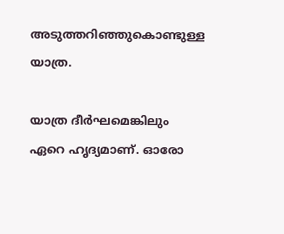അടുത്തറിഞ്ഞുകൊണ്ടുള്ള യാത്ര.

യാത്ര ദീര്‍ഘമെങ്കിലും ഏറെ ഹൃദ്യമാണ്. ഓരോ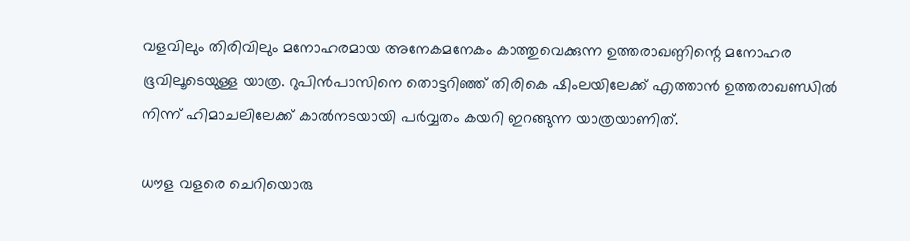വളവിലും തിരിവിലും മനോഹരമായ അനേകമനേകം കാത്തുവെക്കുന്ന ഉത്തരാഖണ്ഠിന്റെ മനോഹര ഭൂവിലൂടെയുള്ള യാത്ര. റുപിന്‍പാസിനെ തൊട്ടറിഞ്ഞ് തിരികെ ഷിംലയിലേക്ക് എത്താന്‍ ഉത്തരാഖണ്ഡില്‍ നിന്ന് ഹിമാചലിലേക്ക് കാല്‍നടയായി പര്‍വ്വതം കയറി ഇറങ്ങുന്ന യാത്രയാണിത്.

ധൗള വളരെ ചെറിയൊരു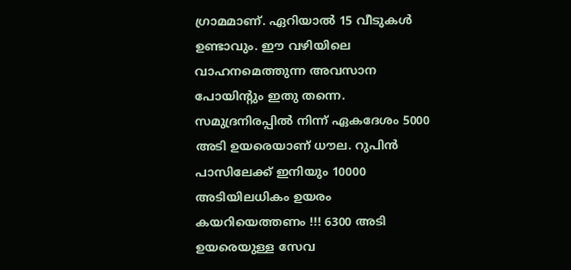ഗ്രാമമാണ്. ഏറിയാല്‍ 15 വീടുകള്‍ ഉണ്ടാവും. ഈ വഴിയിലെ വാഹനമെത്തുന്ന അവസാന പോയിന്റും ഇതു തന്നെ. സമുദ്രനിരപ്പില്‍ നിന്ന് ഏകദേശം 5000 അടി ഉയരെയാണ് ധൗല. റുപിന്‍ പാസിലേക്ക് ഇനിയും 10000 അടിയിലധികം ഉയരം കയറിയെത്തണം !!! 6300 അടി ഉയരെയുള്ള സേവ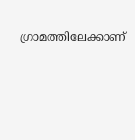ഗ്രാമത്തിലേക്കാണ്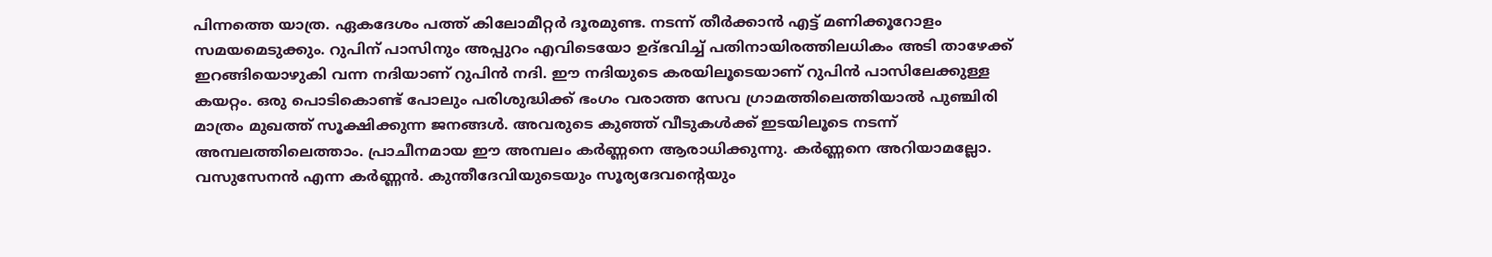പിന്നത്തെ യാത്ര. ഏകദേശം പത്ത് കിലോമീറ്റര്‍ ദൂരമുണ്ട. നടന്ന് തീര്‍ക്കാന്‍ എട്ട് മണിക്കൂറോളം സമയമെടുക്കും. റുപിന് പാസിനും അപ്പുറം എവിടെയോ ഉദ്ഭവിച്ച് പതിനായിരത്തിലധികം അടി താഴേക്ക് ഇറങ്ങിയൊഴുകി വന്ന നദിയാണ് റുപിന്‍ നദി. ഈ നദിയുടെ കരയിലൂടെയാണ് റുപിന്‍ പാസിലേക്കുള്ള കയറ്റം. ഒരു പൊടികൊണ്ട് പോലും പരിശുദ്ധിക്ക് ഭംഗം വരാത്ത സേവ ഗ്രാമത്തിലെത്തിയാല്‍ പുഞ്ചിരി മാത്രം മുഖത്ത് സൂക്ഷിക്കുന്ന ജനങ്ങള്‍. അവരുടെ കുഞ്ഞ് വീടുകള്‍ക്ക് ഇടയിലൂടെ നടന്ന് അമ്പലത്തിലെത്താം. പ്രാചീനമായ ഈ അമ്പലം കര്‍ണ്ണനെ ആരാധിക്കുന്നു. കര്‍ണ്ണനെ അറിയാമല്ലോ. വസുസേനന്‍ എന്ന കര്‍ണ്ണന്‍. കുന്തീദേവിയുടെയും സൂര്യദേവന്റെയും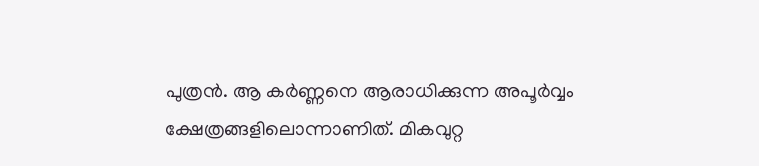പുത്രന്‍. ആ കര്‍ണ്ണനെ ആരാധിക്കുന്ന അപൂര്‍വ്വം ക്ഷേത്രങ്ങളിലൊന്നാണിത്. മികവുറ്റ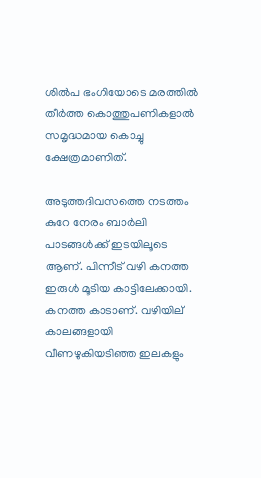ശില്‍പ ഭംഗിയോടെ മരത്തില്‍ തീര്‍ത്ത കൊത്തുപണികളാല്‍ സമൃദ്ധമായ കൊച്ചു ക്ഷേത്രമാണിത്.

അടുത്തദിവസത്തെ നടത്തം കുറേ നേരം ബാര്‍ലി പാടങ്ങള്‍ക്ക് ഇടയിലൂടെ ആണ്. പിന്നീട് വഴി കനത്ത ഇരുള്‍ മൂടിയ കാട്ടിലേക്കായി. കനത്ത കാടാണ്. വഴിയില് കാലങ്ങളായി വീണഴുകിയടിഞ്ഞ ഇലകളും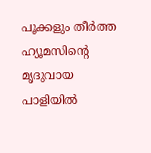പൂക്കളും തീര്‍ത്ത ഹ്യൂമസിന്റെ മൃദുവായ പാളിയില്‍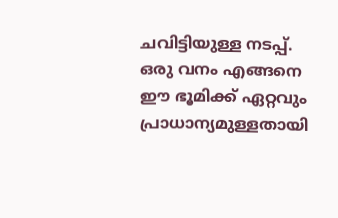ചവിട്ടിയുള്ള നടപ്പ്. ഒരു വനം എങ്ങനെ ഈ ഭൂമിക്ക് ഏറ്റവും പ്രാധാന്യമുള്ളതായി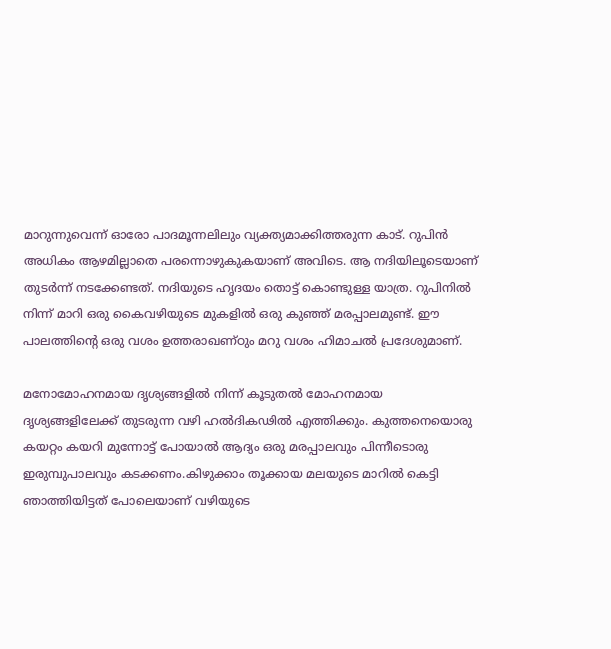മാറുന്നുവെന്ന് ഓരോ പാദമൂന്നലിലും വ്യക്ത്യമാക്കിത്തരുന്ന കാട്. റുപിന്‍ അധികം ആഴമില്ലാതെ പരന്നൊഴുകുകയാണ് അവിടെ. ആ നദിയിലൂടെയാണ് തുടര്‍ന്ന് നടക്കേണ്ടത്. നദിയുടെ ഹൃദയം തൊട്ട് കൊണ്ടുള്ള യാത്ര. റുപിനില്‍ നിന്ന് മാറി ഒരു കൈവഴിയുടെ മുകളില്‍ ഒരു കുഞ്ഞ് മരപ്പാലമുണ്ട്. ഈ പാലത്തിന്റെ ഒരു വശം ഉത്തരാഖണ്ഠും മറു വശം ഹിമാചല്‍ പ്രദേശുമാണ്.

മനോമോഹനമായ ദൃശ്യങ്ങളില്‍ നിന്ന് കൂടുതല്‍ മോഹനമായ ദൃശ്യങ്ങളിലേക്ക് തുടരുന്ന വഴി ഹല്‍ദികഢില്‍ എത്തിക്കും. കുത്തനെയൊരു കയറ്റം കയറി മുന്നോട്ട് പോയാല്‍ ആദ്യം ഒരു മരപ്പാലവും പിന്നീടൊരു ഇരുമ്പുപാലവും കടക്കണം.കിഴുക്കാം തൂക്കായ മലയുടെ മാറില്‍ കെട്ടി ഞാത്തിയിട്ടത് പോലെയാണ് വഴിയുടെ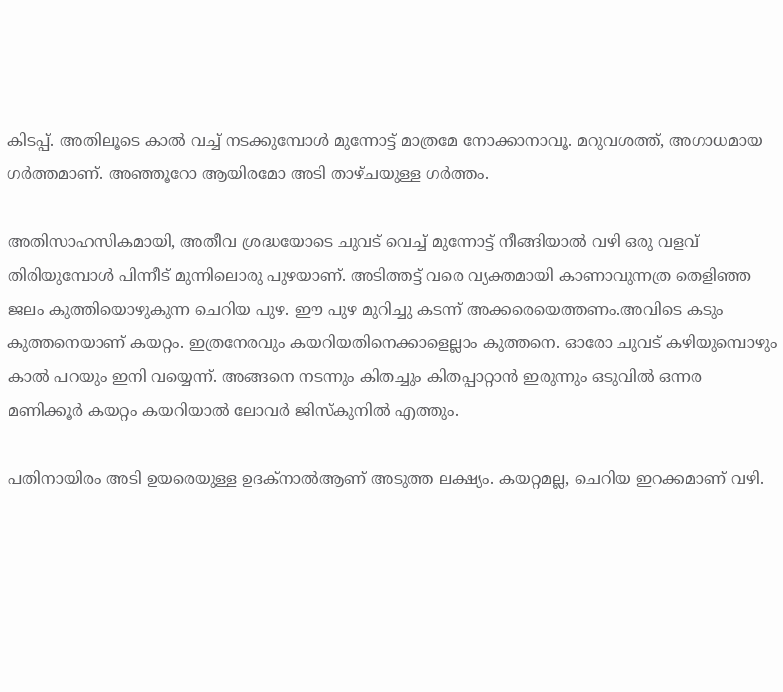കിടപ്പ്. അതിലൂടെ കാല്‍ വച്ച് നടക്കുമ്പോള്‍ മുന്നോട്ട് മാത്രമേ നോക്കാനാവൂ. മറുവശത്ത്, അഗാധമായ ഗര്‍ത്തമാണ്. അഞ്ഞൂറോ ആയിരമോ അടി താഴ്ചയുള്ള ഗര്‍ത്തം.

അതിസാഹസികമായി, അതീവ ശ്രദ്ധയോടെ ചുവട് വെച്ച് മുന്നോട്ട് നീങ്ങിയാല്‍ വഴി ഒരു വളവ് തിരിയുമ്പോള്‍ പിന്നീട് മുന്നിലൊരു പുഴയാണ്. അടിത്തട്ട് വരെ വ്യക്തമായി കാണാവുന്നത്ര തെളിഞ്ഞ ജലം കുത്തിയൊഴുകുന്ന ചെറിയ പുഴ. ഈ പുഴ മുറിച്ചു കടന്ന് അക്കരെയെത്തണം.അവിടെ കടും കുത്തനെയാണ് കയറ്റം. ഇത്രനേരവും കയറിയതിനെക്കാളെല്ലാം കുത്തനെ. ഓരോ ചുവട് കഴിയുമ്പൊഴും കാല്‍ പറയും ഇനി വയ്യെന്ന്. അങ്ങനെ നടന്നും കിതച്ചും കിതപ്പാറ്റാന്‍ ഇരുന്നും ഒടുവില്‍ ഒന്നര മണിക്കൂര്‍ കയറ്റം കയറിയാല്‍ ലോവര്‍ ജിസ്‌കുനില്‍ എത്തും.

പതിനായിരം അടി ഉയരെയുള്ള ഉദക്‌നാല്‍ആണ് അടുത്ത ലക്ഷ്യം. കയറ്റമല്ല, ചെറിയ ഇറക്കമാണ് വഴി.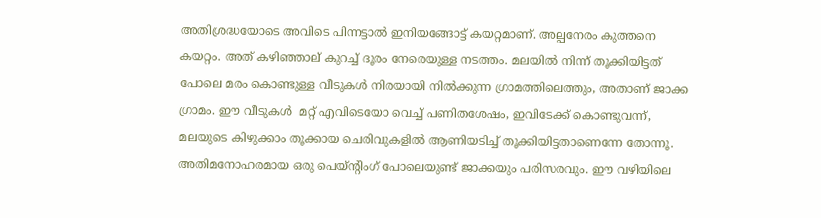അതിശ്രദ്ധയോടെ അവിടെ പിന്നട്ടാല്‍ ഇനിയങ്ങോട്ട് കയറ്റമാണ്. അല്പനേരം കുത്തനെ കയറ്റം. അത് കഴിഞ്ഞാല് കുറച്ച് ദൂരം നേരെയുള്ള നടത്തം. മലയില്‍ നിന്ന് തൂക്കിയിട്ടത് പോലെ മരം കൊണ്ടുള്ള വീടുകള്‍ നിരയായി നില്‍ക്കുന്ന ഗ്രാമത്തിലെത്തും, അതാണ് ജാക്ക ഗ്രാമം. ഈ വീടുകള്‍  മറ്റ് എവിടെയോ വെച്ച് പണിതശേഷം, ഇവിടേക്ക് കൊണ്ടുവന്ന്, മലയുടെ കിഴുക്കാം തൂക്കായ ചെരിവുകളില്‍ ആണിയടിച്ച് തൂക്കിയിട്ടതാണെന്നേ തോന്നൂ. അതിമനോഹരമായ ഒരു പെയ്ന്റിംഗ് പോലെയുണ്ട് ജാക്കയും പരിസരവും. ഈ വഴിയിലെ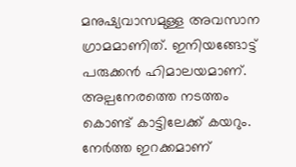മനുഷ്യവാസമുള്ള അവസാന ഗ്രാമമാണിത്. ഇനിയങ്ങോട്ട് പരുക്കന്‍ ഹിമാലയമാണ്. അല്പനേരത്തെ നടത്തം കൊണ്ട് കാട്ടിലേക്ക് കയറും. നേര്‍ത്ത ഇറക്കമാണ്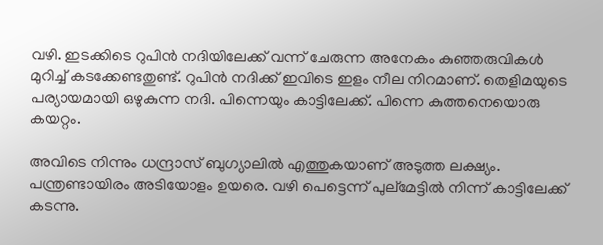വഴി. ഇടക്കിടെ റുപിന്‍ നദിയിലേക്ക് വന്ന് ചേരുന്ന അനേകം കുഞ്ഞരുവികള്‍ മുറിച്ച് കടക്കേണ്ടതുണ്ട്. റുപിന്‍ നദിക്ക് ഇവിടെ ഇളം നീല നിറമാണ്. തെളിമയുടെ പര്യായമായി ഒഴുകുന്ന നദി. പിന്നെയും കാട്ടിലേക്ക്. പിന്നെ കുത്തനെയൊരു കയറ്റം.

അവിടെ നിന്നും ധന്ദ്രാസ് ബുഗ്യാലില്‍ എത്തുകയാണ് അടുത്ത ലക്ഷ്യം. പന്ത്രണ്ടായിരം അടിയോളം ഉയരെ. വഴി പെട്ടെന്ന് പുല്‌മേട്ടില്‍ നിന്ന് കാട്ടിലേക്ക് കടന്നു.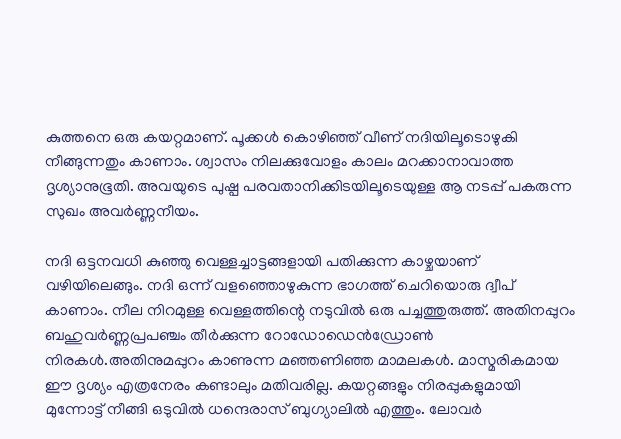കുത്തനെ ഒരു കയറ്റമാണ്. പൂക്കള്‍ കൊഴിഞ്ഞ് വീണ് നദിയിലൂടൊഴുകി നീങ്ങുന്നതും കാണാം. ശ്വാസം നിലക്കുവോളം കാലം മറക്കാനാവാത്ത ദൃശ്യാനുഭൂതി. അവയുടെ പുഷ്പ പരവതാനിക്കിടയിലൂടെയുള്ള ആ നടപ്പ് പകരുന്ന സുഖം അവര്‍ണ്ണനീയം.

നദി ഒട്ടനവധി കുഞ്ഞു വെള്ളച്ചാട്ടങ്ങളായി പതിക്കുന്ന കാഴ്ചയാണ് വഴിയിലെങ്ങും. നദി ഒന്ന് വളഞ്ഞൊഴുകുന്ന ഭാഗത്ത് ചെറിയൊരു ദ്വീപ് കാണാം. നീല നിറമുള്ള വെള്ളത്തിന്റെ നടുവില്‍ ഒരു പച്ചത്തുരുത്ത്. അതിനപ്പുറം ബഹുവര്‍ണ്ണപ്രപഞ്ചം തീര്‍ക്കുന്ന റോഡോഡെന്‍ഡ്രോണ്‍ നിരകള്‍.അതിനുമപ്പുറം കാണുന്ന മഞ്ഞണിഞ്ഞ മാമലകള്‍. മാസ്മരികമായ ഈ ദൃശ്യം എത്രനേരം കണ്ടാലും മതിവരില്ല. കയറ്റങ്ങളും നിരപ്പുകളുമായി മുന്നോട്ട് നീങ്ങി ഒടുവില്‍ ധന്ദെരാസ് ബുഗ്യാലില്‍ എത്തും. ലോവര്‍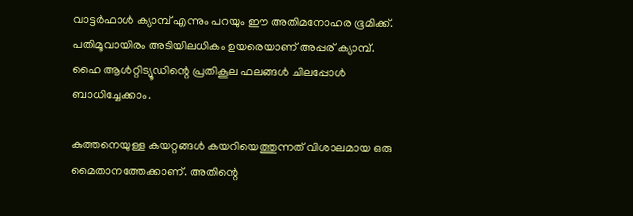വാട്ടര്‍ഫാള്‍ ക്യാമ്പ് എന്നും പറയും ഈ അതിമനോഹര ഭൂമിക്ക്. പതിമൂവായിരം അടിയിലധികം ഉയരെയാണ് അപ്പര് ക്യാമ്പ്. ഹൈ ആള്‍റ്റിട്യൂഡിന്റെ പ്രതികൂല ഫലങ്ങള്‍ ചിലപ്പോള്‍ ബാധിച്ചേക്കാം.

കുത്തനെയുള്ള കയറ്റങ്ങള്‍ കയറിയെത്തുന്നത് വിശാലമായ ഒരു മൈതാനത്തേക്കാണ്. അതിന്റെ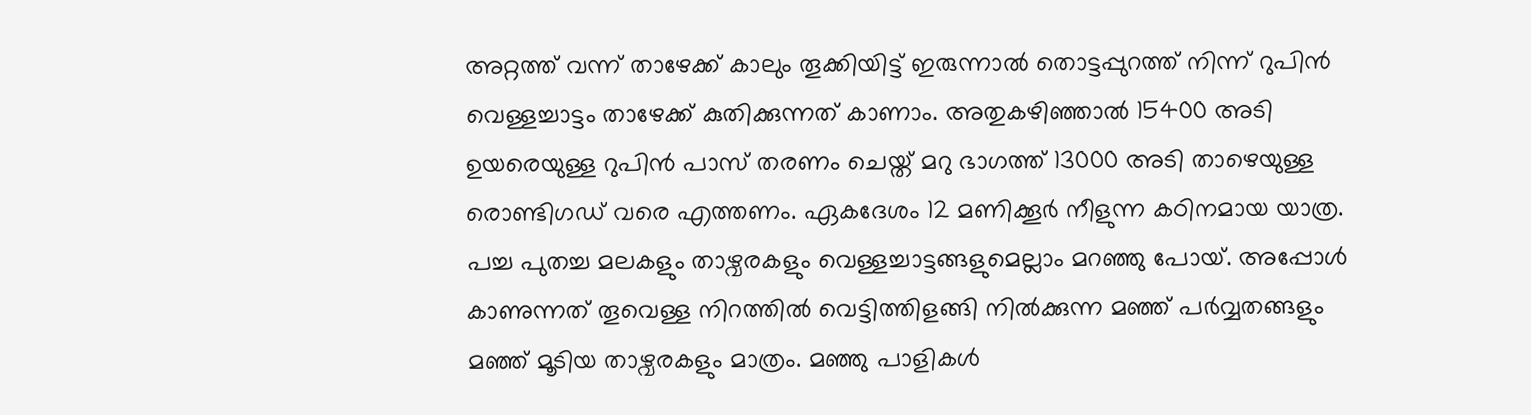അറ്റത്ത് വന്ന് താഴേക്ക് കാലും തൂക്കിയിട്ട് ഇരുന്നാല്‍ തൊട്ടപ്പുറത്ത് നിന്ന് റുപിന്‍ വെള്ളച്ചാട്ടം താഴേക്ക് കുതിക്കുന്നത് കാണാം. അതുകഴിഞ്ഞാല്‍ 15400 അടി ഉയരെയുള്ള റുപിന്‍ പാസ് തരണം ചെയ്ത് മറു ഭാഗത്ത് 13000 അടി താഴെയുള്ള രൊണ്ടിഗഡ് വരെ എത്തണം. ഏകദേശം 12 മണിക്കൂര്‍ നീളുന്ന കഠിനമായ യാത്ര. പച്ച പുതച്ച മലകളും താഴ്വരകളും വെള്ളച്ചാട്ടങ്ങളുമെല്ലാം മറഞ്ഞു പോയ്. അപ്പോള്‍ കാണുന്നത് തൂവെള്ള നിറത്തില്‍ വെട്ടിത്തിളങ്ങി നില്‍ക്കുന്ന മഞ്ഞ് പര്‍വ്വതങ്ങളും മഞ്ഞ് മൂടിയ താഴ്വരകളും മാത്രം. മഞ്ഞു പാളികള്‍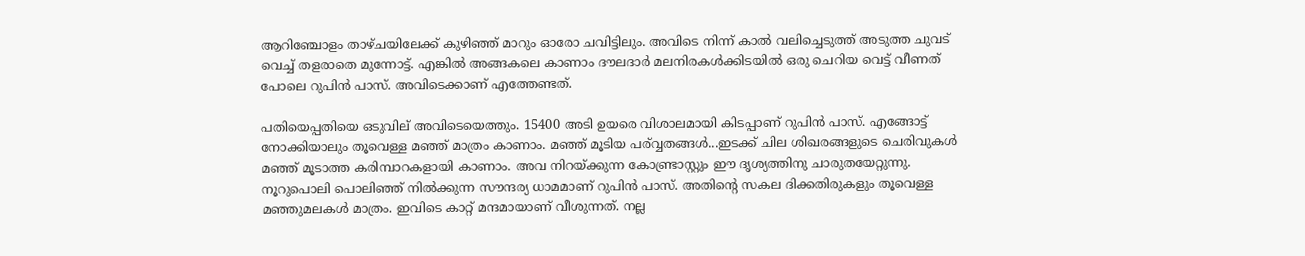ആറിഞ്ചോളം താഴ്ചയിലേക്ക് കുഴിഞ്ഞ് മാറും ഓരോ ചവിട്ടിലും. അവിടെ നിന്ന് കാല്‍ വലിച്ചെടുത്ത് അടുത്ത ചുവട് വെച്ച് തളരാതെ മുന്നോട്ട്. എങ്കില്‍ അങ്ങകലെ കാണാം ദൗലദാര്‍ മലനിരകള്‍ക്കിടയില്‍ ഒരു ചെറിയ വെട്ട് വീണത് പോലെ റുപിന്‍ പാസ്. അവിടെക്കാണ് എത്തേണ്ടത്.

പതിയെപ്പതിയെ ഒടുവില് അവിടെയെത്തും. 15400 അടി ഉയരെ വിശാലമായി കിടപ്പാണ് റുപിന്‍ പാസ്. എങ്ങോട്ട് നോക്കിയാലും തൂവെള്ള മഞ്ഞ് മാത്രം കാണാം. മഞ്ഞ് മൂടിയ പര്വ്വതങ്ങള്‍...ഇടക്ക് ചില ശിഖരങ്ങളുടെ ചെരിവുകള്‍ മഞ്ഞ് മൂടാത്ത കരിമ്പാറകളായി കാണാം. അവ നിറയ്ക്കുന്ന കോണ്ട്രാസ്റ്റും ഈ ദൃശ്യത്തിനു ചാരുതയേറ്റുന്നു. നൂറുപൊലി പൊലിഞ്ഞ് നില്‍ക്കുന്ന സൗന്ദര്യ ധാമമാണ് റുപിന്‍ പാസ്. അതിന്റെ സകല ദിക്കതിരുകളും തൂവെള്ള മഞ്ഞുമലകള്‍ മാത്രം. ഇവിടെ കാറ്റ് മന്ദമായാണ് വീശുന്നത്. നല്ല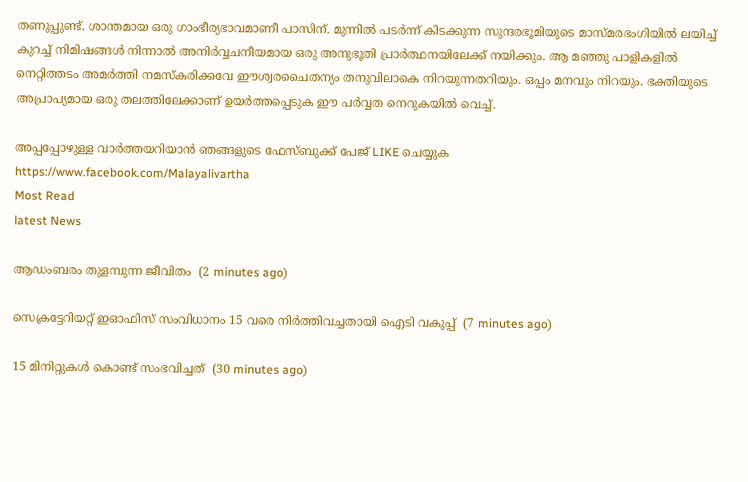തണുപ്പുണ്ട്. ശാന്തമായ ഒരു ഗാംഭീര്യഭാവമാണീ പാസിന്. മുന്നില്‍ പടര്‍ന്ന് കിടക്കുന്ന സുന്ദരഭൂമിയുടെ മാസ്മരഭംഗിയില്‍ ലയിച്ച് കുറച്ച് നിമിഷങ്ങള്‍ നിന്നാല്‍ അനിര്‍വ്വചനീയമായ ഒരു അനുഭൂതി പ്രാര്‍ത്ഥനയിലേക്ക് നയിക്കും. ആ മഞ്ഞു പാളികളില്‍ നെറ്റിത്തടം അമര്‍ത്തി നമസ്‌കരിക്കവേ ഈശ്വരചൈതന്യം തനുവിലാകെ നിറയുന്നതറിയും. ഒപ്പം മനവും നിറയും. ഭക്തിയുടെ അപ്രാപ്യമായ ഒരു തലത്തിലേക്കാണ് ഉയര്‍ത്തപ്പെടുക ഈ പര്‍വ്വത നെറുകയില്‍ വെച്ച്.

അപ്പപ്പോഴുള്ള വാര്‍ത്തയറിയാന്‍ ഞങ്ങളുടെ ഫേസ്‌ബുക്ക്‌ പേജ് LIKE ചെയ്യുക
https://www.facebook.com/Malayalivartha
Most Read
latest News

ആഡംബരം തുളമ്പുന്ന ജീവിതം  (2 minutes ago)

സെക്രട്ടേറിയറ്റ് ഇഓഫിസ് സംവിധാനം 15 വരെ നിര്‍ത്തിവച്ചതായി ഐടി വകുപ്പ്  (7 minutes ago)

15 മിനിറ്റുകള്‍ കൊണ്ട് സംഭവിച്ചത്  (30 minutes ago)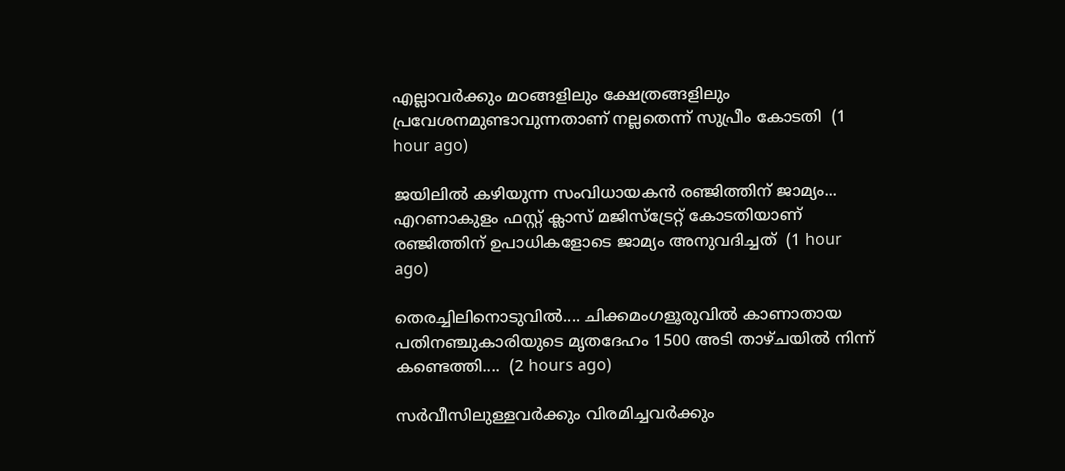എല്ലാവർക്കും മഠങ്ങളിലും ക്ഷേത്രങ്ങളിലും പ്രവേശനമുണ്ടാവുന്നതാണ് നല്ലതെന്ന് സുപ്രീം കോടതി  (1 hour ago)

ജയിലിൽ കഴിയുന്ന സംവിധായകൻ രഞ്ജിത്തിന് ജാമ്യം... എറണാകുളം ഫസ്റ്റ് ക്ലാസ് മജിസ്‌ട്രേറ്റ് കോടതിയാണ് രഞ്ജിത്തിന് ഉപാധികളോടെ ജാമ്യം അനുവദിച്ചത്  (1 hour ago)

തെരച്ചിലിനൊടുവിൽ.... ചിക്കമംഗളൂരുവിൽ കാണാതായ പതിനഞ്ചുകാരിയുടെ മൃതദേഹം 1500 അടി താഴ്‌ചയിൽ നിന്ന് കണ്ടെത്തി....  (2 hours ago)

സർവീസിലുള്ളവർക്കും വിരമിച്ചവർക്കും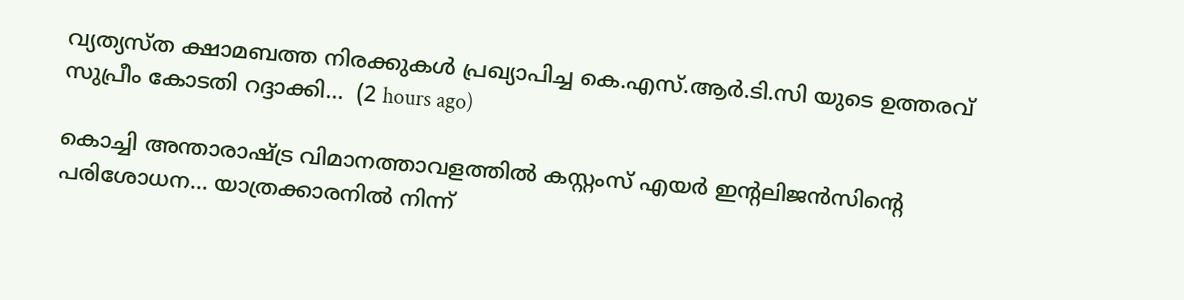വ്യത്യസ്ത ക്ഷാമബത്ത നിരക്കുകൾ പ്രഖ്യാപിച്ച കെ.എസ്.ആർ.ടി.സി യുടെ ഉത്തരവ് സുപ്രീം കോടതി റദ്ദാക്കി...  (2 hours ago)

കൊച്ചി അന്താരാഷ്ട്ര വിമാനത്താവളത്തിൽ കസ്റ്റംസ് എയർ ഇന്റലിജൻസിന്റെ പരിശോധന... യാത്രക്കാരനിൽ നിന്ന്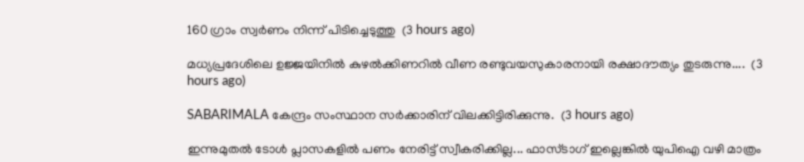160 ഗ്രാം സ്വർണം നിന്ന് പിടിച്ചെടുത്തു  (3 hours ago)

മധ്യപ്രദേശിലെ ഉജ്ജയിനിൽ കുഴൽക്കിണറിൽ വീണ രണ്ടുവയസുകാരനായി രക്ഷാദൗത്യം തുടരുന്നു....  (3 hours ago)

SABARIMALA കേന്ദ്രം സംസ്ഥാന സർക്കാരിന് വിലക്കിട്ടിരിക്കുന്നു.  (3 hours ago)

ഇന്നുമുതൽ ടോൾ പ്ലാസകളിൽ പണം നേരിട്ട് സ്വീകരിക്കില്ല... ഫാസ്ടാഗ് ഇല്ലെങ്കിൽ യുപിഐ വഴി മാത്രം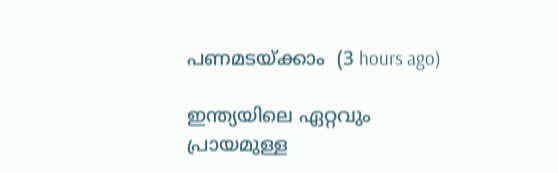പണമടയ്ക്കാം  (3 hours ago)

ഇന്ത്യയിലെ ഏറ്റവും പ്രായമുള്ള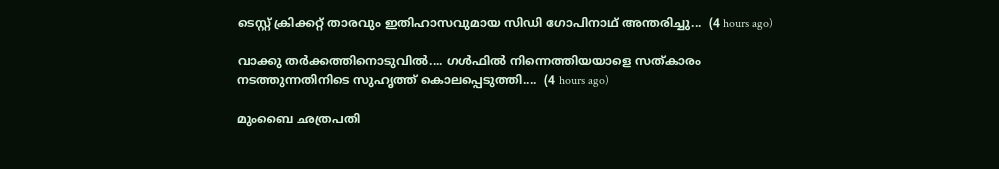ടെസ്റ്റ് ക്രിക്കറ്റ് താരവും ഇതിഹാസവുമായ സിഡി ഗോപിനാഥ് അന്തരിച്ചു...  (4 hours ago)

വാക്കു തർക്കത്തിനൊടുവിൽ.... ഗൾഫിൽ നിന്നെത്തിയയാളെ സത്‌കാരം നടത്തുന്നതിനിടെ സുഹൃത്ത് കൊലപ്പെടുത്തി....  (4 hours ago)

മുംബൈ ഛത്രപതി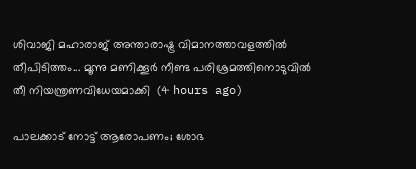ശിവാജി മഹാരാജ് അന്താരാഷ്ട്ര വിമാനത്താവളത്തിൽ തീപിടിത്തം... മൂന്നു മണിക്കൂർ നീണ്ട പരിശ്രമത്തിനൊടുവിൽ തീ നിയന്ത്രണവിധേയമാക്കി  (4 hours ago)

പാലക്കാട് നോട്ട് ആരോപണം; ശോഭ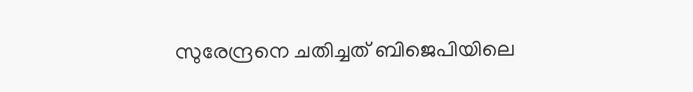സുരേന്ദ്രനെ ചതിച്ചത് ബിജെപിയിലെ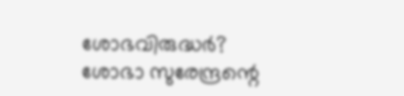ശോഭവിരുദ്ധർ? ശോഭാ സുരേന്ദ്രന്റെ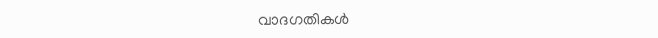വാദഗതികള്‍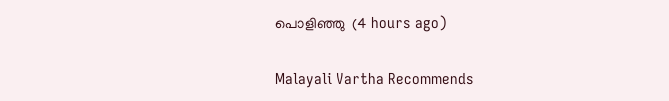പൊളിഞ്ഞു  (4 hours ago)

Malayali Vartha Recommends